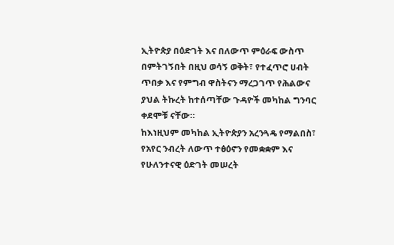ኢትዮጵያ በዕድገት እና በለውጥ ምዕራፍ ውስጥ በምትገኝበት በዚህ ወሳኝ ወቅት፣ የተፈጥሮ ሀብት ጥበቃ እና የምግብ ዋስትናን ማረጋገጥ የሕልውና ያህል ትኩረት ከተሰጣቸው ጉዳዮች መካከል ግንባር ቀደሞቹ ናቸው።
ከእነዚህም መካከል ኢትዮጵያን አረንጓዴ የማልበስ፣ የአየር ንብረት ለውጥ ተፅዕኖን የመቋቋም እና የሁለንተናዊ ዕድገት መሠረት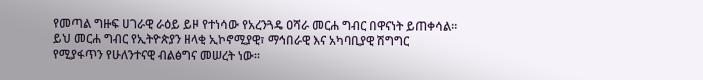የመጣል ግዙፍ ሀገራዊ ራዕይ ይዞ የተነሳው የአረንጓዴ ዐሻራ መርሐ ግብር በዋናነት ይጠቀሳል።
ይህ መርሐ ግብር የኢትዮጵያን ዘላቂ ኢኮኖሚያዊ፣ ማኅበራዊ እና አካባቢያዊ ሽግግር የሚያፋጥን የሁለንተናዊ ብልፅግና መሠረት ነው።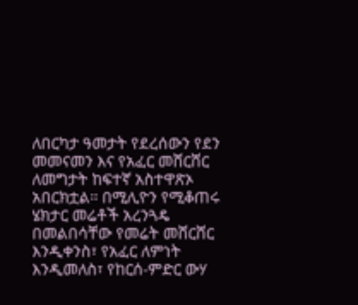ለበርካታ ዓመታት የደረሰውን የደን መመናመን እና የአፈር መሸርሸር ለመግታት ከፍተኛ አስተዋጽኦ አበርክቷል። በሚሊዮን የሚቆጠሩ ሄክታር መሬቶች አረንጓዴ በመልበሳቸው የመሬት መሸርሸር እንዲቀንስ፣ የአፈር ለምነት እንዲመለስ፣ የከርሰ-ምድር ውሃ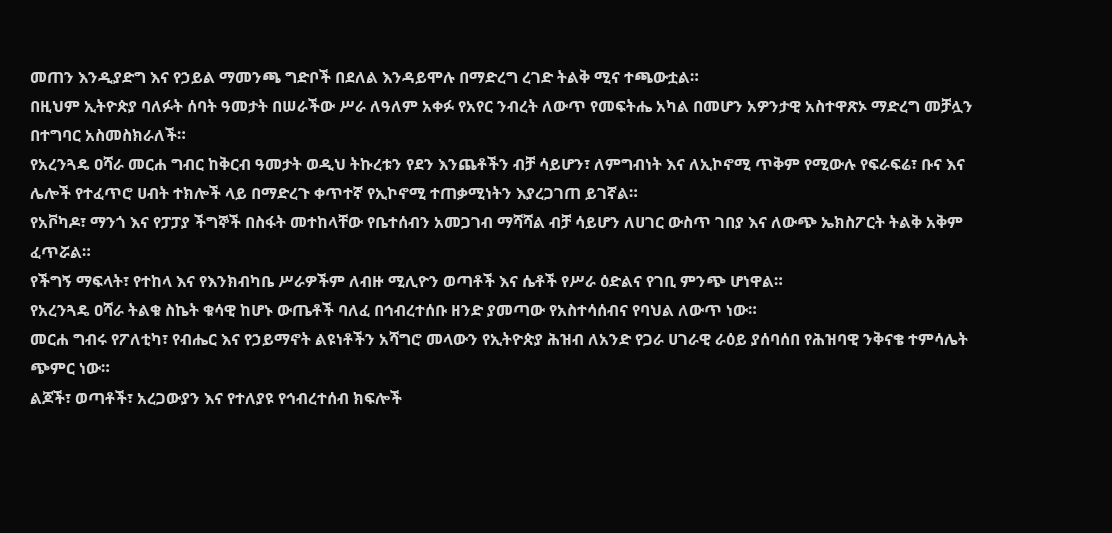መጠን እንዲያድግ እና የኃይል ማመንጫ ግድቦች በደለል እንዳይሞሉ በማድረግ ረገድ ትልቅ ሚና ተጫውቷል።
በዚህም ኢትዮጵያ ባለፉት ሰባት ዓመታት በሠራችው ሥራ ለዓለም አቀፉ የአየር ንብረት ለውጥ የመፍትሔ አካል በመሆን አዎንታዊ አስተዋጽኦ ማድረግ መቻሏን በተግባር አስመስክራለች።
የአረንጓዴ ዐሻራ መርሐ ግብር ከቅርብ ዓመታት ወዲህ ትኩረቱን የደን እንጨቶችን ብቻ ሳይሆን፣ ለምግብነት እና ለኢኮኖሚ ጥቅም የሚውሉ የፍራፍሬ፣ ቡና እና ሌሎች የተፈጥሮ ሀብት ተክሎች ላይ በማድረጉ ቀጥተኛ የኢኮኖሚ ተጠቃሚነትን እያረጋገጠ ይገኛል።
የአቮካዶ፣ ማንጎ እና የፓፓያ ችግኞች በስፋት መተከላቸው የቤተሰብን አመጋገብ ማሻሻል ብቻ ሳይሆን ለሀገር ውስጥ ገበያ እና ለውጭ ኤክስፖርት ትልቅ አቅም ፈጥሯል።
የችግኝ ማፍላት፣ የተከላ እና የእንክብካቤ ሥራዎችም ለብዙ ሚሊዮን ወጣቶች እና ሴቶች የሥራ ዕድልና የገቢ ምንጭ ሆነዋል።
የአረንጓዴ ዐሻራ ትልቁ ስኬት ቁሳዊ ከሆኑ ውጤቶች ባለፈ በኅብረተሰቡ ዘንድ ያመጣው የአስተሳሰብና የባህል ለውጥ ነው።
መርሐ ግብሩ የፖለቲካ፣ የብሔር እና የኃይማኖት ልዩነቶችን አሻግሮ መላውን የኢትዮጵያ ሕዝብ ለአንድ የጋራ ሀገራዊ ራዕይ ያሰባሰበ የሕዝባዊ ንቅናቄ ተምሳሌት ጭምር ነው።
ልጆች፣ ወጣቶች፣ አረጋውያን እና የተለያዩ የኅብረተሰብ ክፍሎች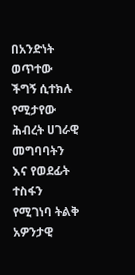በአንድነት ወጥተው ችግኝ ሲተክሉ የሚታየው ሕብረት ሀገራዊ መግባባትን እና የወደፊት ተስፋን የሚገነባ ትልቅ አዎንታዊ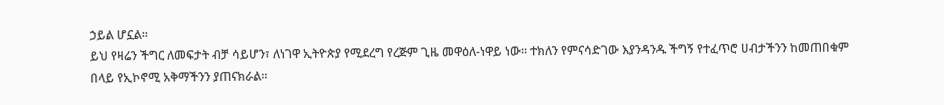ኃይል ሆኗል።
ይህ የዛሬን ችግር ለመፍታት ብቻ ሳይሆን፣ ለነገዋ ኢትዮጵያ የሚደረግ የረጅም ጊዜ መዋዕለ-ነዋይ ነው። ተክለን የምናሳድገው እያንዳንዱ ችግኝ የተፈጥሮ ሀብታችንን ከመጠበቁም በላይ የኢኮኖሚ አቅማችንን ያጠናክራል።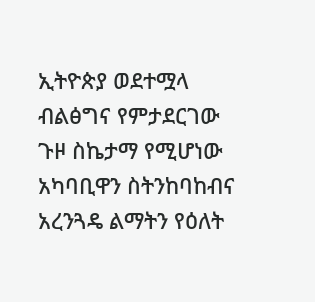ኢትዮጵያ ወደተሟላ ብልፅግና የምታደርገው ጉዞ ስኬታማ የሚሆነው አካባቢዋን ስትንከባከብና አረንጓዴ ልማትን የዕለት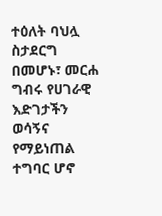ተዕለት ባህሏ ስታደርግ በመሆኑ፣ መርሐ ግብሩ የሀገራዊ እድገታችን ወሳኝና የማይነጠል ተግባር ሆኖ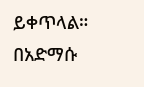ይቀጥላል።
በአድማሱ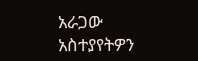አራጋው
አስተያየትዎን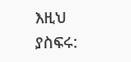እዚህ ያስፍሩ: